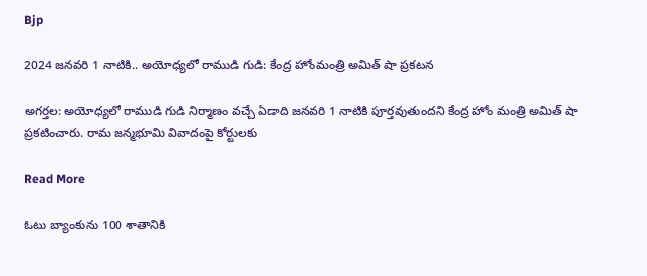Bjp

2024 జనవరి 1 నాటికి.. అయోధ్యలో రాముడి గుడి: కేంద్ర హోంమంత్రి అమిత్ షా ప్రకటన

అగర్తల: అయోధ్యలో రాముడి గుడి నిర్మాణం వచ్చే ఏడాది జనవరి 1 నాటికి పూర్తవుతుందని కేంద్ర హోం మంత్రి అమిత్ షా ప్రకటించారు. రామ జన్మభూమి వివాదంపై కోర్టులకు

Read More

ఓటు బ్యాంకును 100 శాతానికి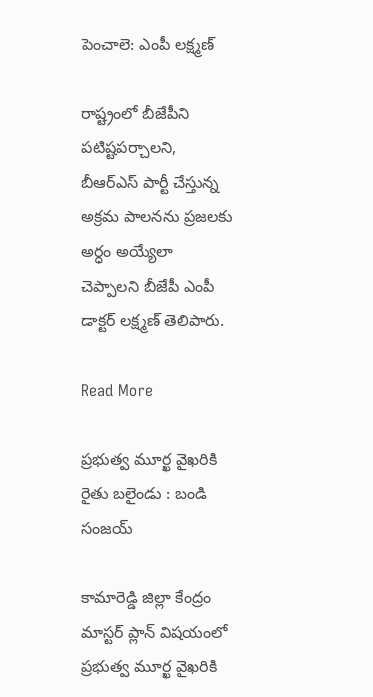పెంచాలె: ఎంపీ లక్ష్మణ్

రాష్ట్రంలో బీజేపీని పటిష్టపర్చాలని, బీఆర్ఎస్ పార్టీ చేస్తున్న అక్రమ పాలనను ప్రజలకు అర్ధం అయ్యేలా చెప్పాలని బీజేపీ ఎంపీ డాక్టర్ లక్ష్మణ్ తెలిపారు.

Read More

ప్రభుత్వ మూర్ఖ వైఖరికి రైతు బలైండు : బండి సంజయ్

కామారెడ్డి జిల్లా కేంద్రం మాస్టర్ ప్లాన్ విషయంలో ప్రభుత్వ మూర్ఖ వైఖరికి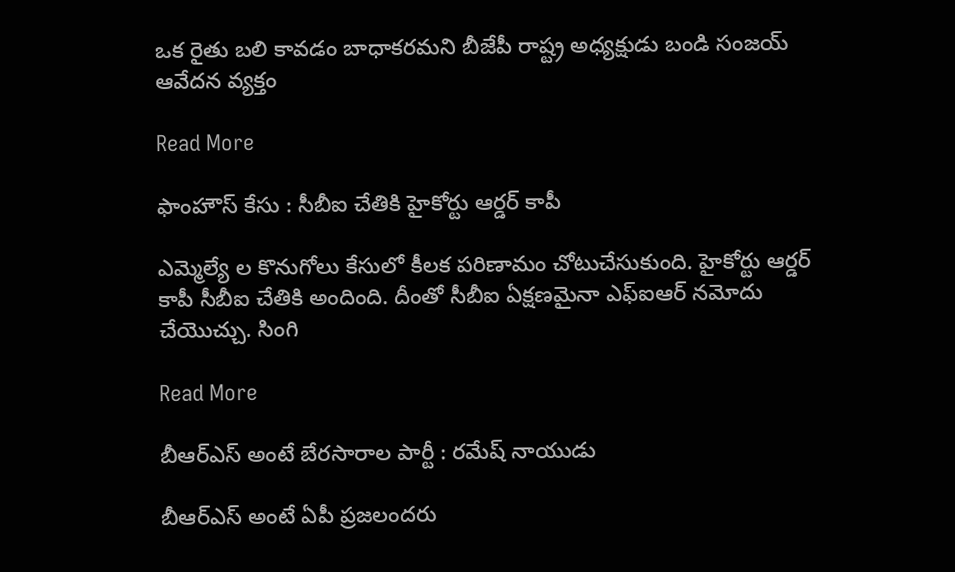ఒక రైతు బలి కావడం బాధాకరమని బీజేపీ రాష్ట్ర అధ్యక్షుడు బండి సంజయ్ ఆవేదన వ్యక్తం

Read More

ఫాంహౌస్ కేసు : సీబీఐ చేతికి హైకోర్టు ఆర్డర్ కాపీ

ఎమ్మెల్యే ల కొనుగోలు కేసులో కీలక పరిణామం చోటుచేసుకుంది. హైకోర్టు ఆర్డర్ కాపీ సీబీఐ చేతికి అందింది. దీంతో సీబీఐ ఏక్షణమైనా ఎఫ్ఐఆర్ నమోదు చేయొచ్చు. సింగి

Read More

బీఆర్ఎస్ అంటే బేరసారాల పార్టీ : రమేష్ నాయుడు

బీఆర్ఎస్ అంటే ఏపీ ప్రజలందరు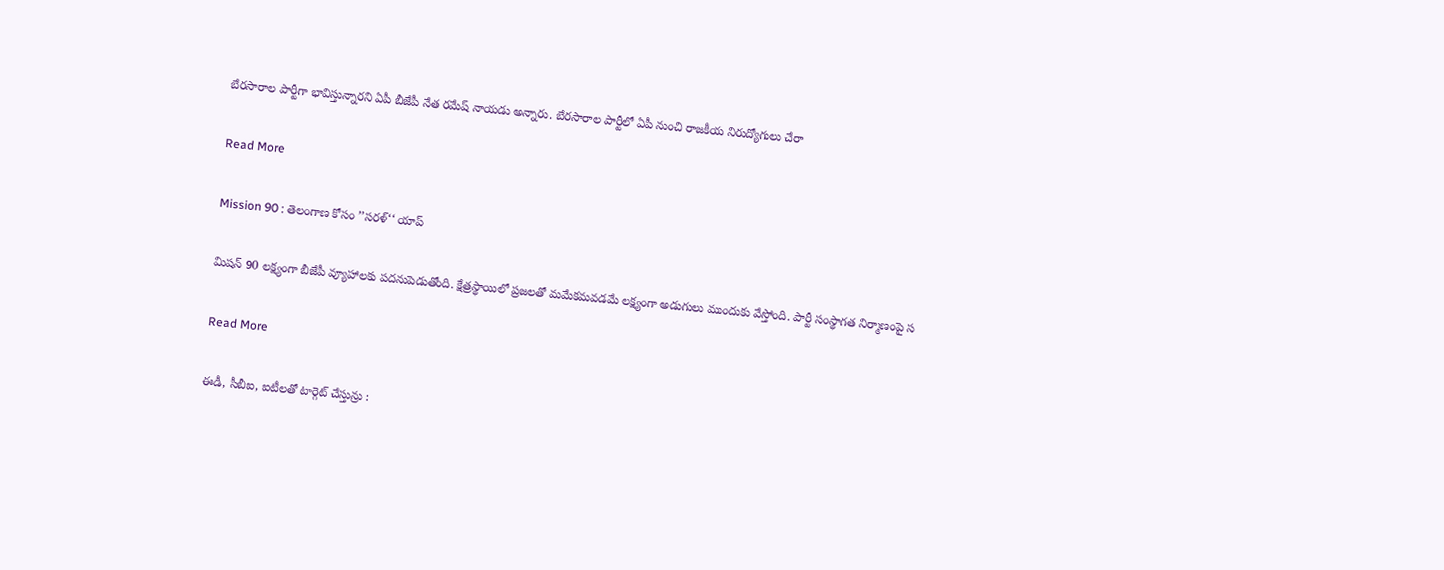బేరసారాల పార్టీగా భావిస్తున్నారని ఏపీ బీజేపీ నేత రమేష్ నాయడు అన్నారు. బేరసారాల పార్టీలో ఏపీ నుంచి రాజకీయ నిరుద్యోగులు చేరా

Read More

Mission 90 : తెలంగాణ కోసం ’’సరళ్‘‘ యాప్

మిషన్ 90 లక్ష్యంగా బీజేపీ వ్యూహాలకు పదనుపెడుతోంది. క్షేత్రస్థాయిలో ప్రజలతో మమేకమవడమే లక్ష్యంగా అడుగులు ముందుకు వేస్తోంది. పార్టీ సంస్థాగత నిర్మాణంపై స

Read More

ఈడీ, సీబీఐ, ఐటీలతో టార్గెట్ చేస్తున్రు :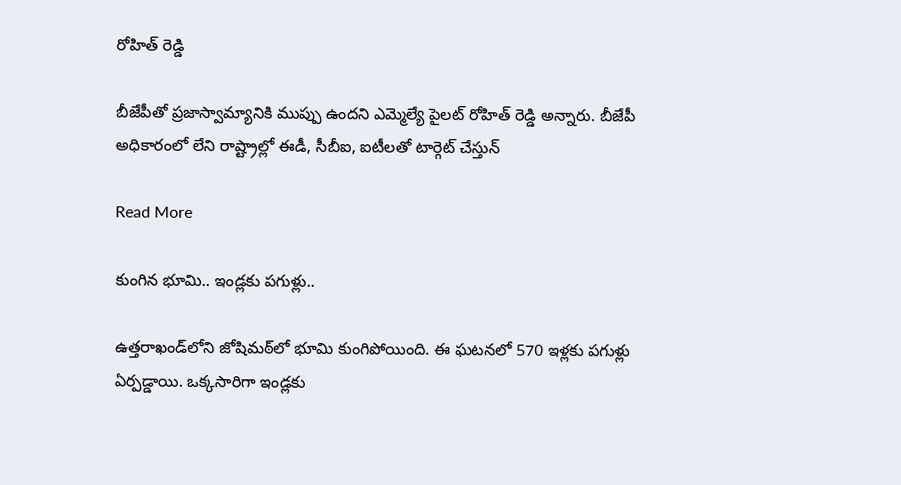రోహిత్ రెడ్డి

బీజేపీతో ప్రజాస్వామ్యానికి ముప్పు ఉందని ఎమ్మెల్యే పైలట్ రోహిత్ రెడ్డి అన్నారు. బీజేపీ అధికారంలో లేని రాష్ట్రాల్లో ఈడీ, సీబీఐ, ఐటీలతో టార్గెట్ చేస్తున్

Read More

కుంగిన భూమి.. ఇండ్లకు పగుళ్లు..

ఉత్తరాఖండ్‌లోని జోషిమఠ్‌లో భూమి కుంగిపోయింది. ఈ ఘటనలో 570 ఇళ్లకు పగుళ్లు ఏర్పడ్డాయి. ఒక్కసారిగా ఇండ్లకు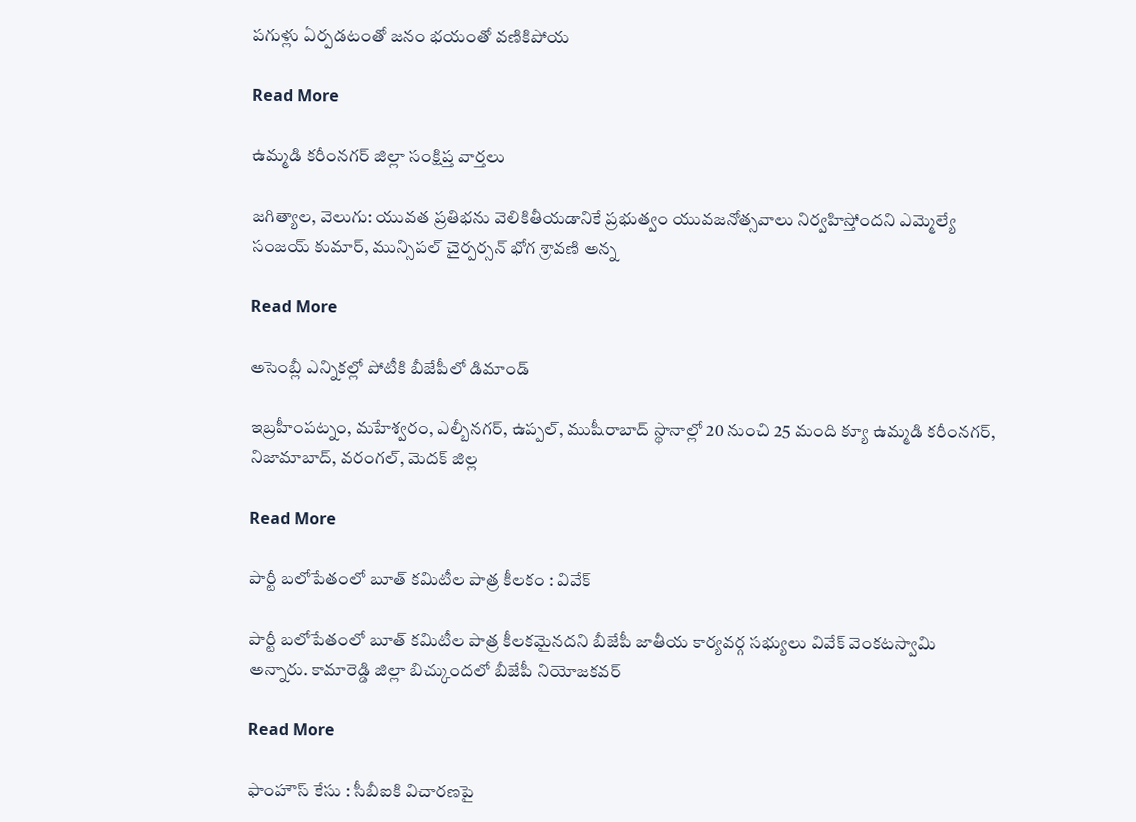పగుళ్లు ఏర్పడటంతో జనం భయంతో వణికిపోయ

Read More

ఉమ్మడి కరీంనగర్ జిల్లా సంక్షిప్త వార్తలు

జగిత్యాల, వెలుగు: యువత ప్రతిభను వెలికితీయడానికే ప్రభుత్వం యువజనోత్సవాలు నిర్వహిస్తోందని ఎమ్మెల్యే సంజయ్ కుమార్, మున్సిపల్ చైర్పర్సన్ భోగ శ్రావణి అన్న

Read More

అసెంబ్లీ ఎన్నికల్లో పోటీకి బీజేపీలో డిమాండ్

ఇబ్రహీంపట్నం, మహేశ్వరం, ఎల్బీనగర్, ఉప్పల్, ముషీరాబాద్ స్థానాల్లో 20 నుంచి 25 మంది క్యూ ఉమ్మడి కరీంనగర్, నిజామాబాద్, వరంగల్, మెదక్ జిల్ల

Read More

పార్టీ బలోపేతంలో బూత్ కమిటీల పాత్ర కీలకం : వివేక్

పార్టీ బలోపేతంలో బూత్ కమిటీల పాత్ర కీలకమైనదని బీజేపీ జాతీయ కార్యవర్గ సభ్యులు వివేక్ వెంకటస్వామి అన్నారు. కామారెడ్డి జిల్లా బిచ్కుందలో బీజేపీ నియోజకవర్

Read More

ఫాంహౌస్ కేసు : సీబీఐకి విచారణపై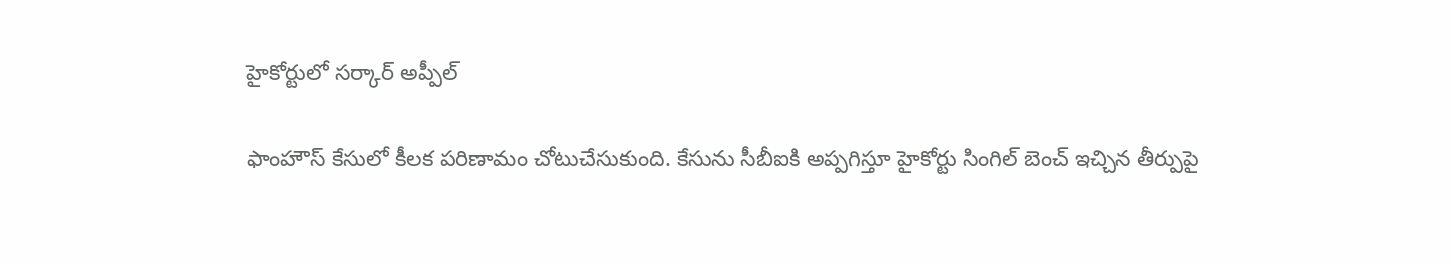హైకోర్టులో సర్కార్ అప్పీల్

ఫాంహౌస్ కేసులో కీలక పరిణామం చోటుచేసుకుంది. కేసును సీబీఐకి అప్పగిస్తూ హైకోర్టు సింగిల్ బెంచ్ ఇచ్చిన తీర్పుపై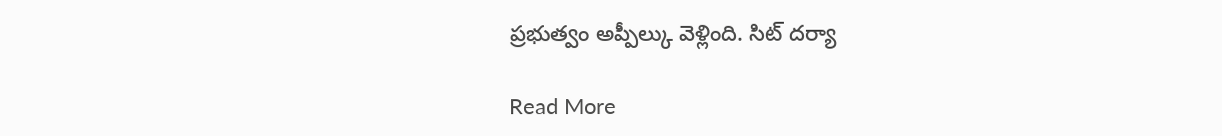ప్రభుత్వం అప్పీల్కు వెళ్లింది. సిట్ దర్యా

Read More